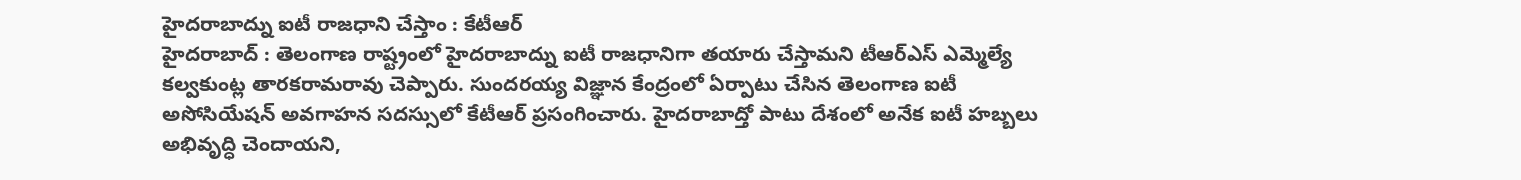హైదరాబాద్ను ఐటీ రాజధాని చేస్తాం : కేటీఆర్
హైదరాబాద్ : తెలంగాణ రాష్ట్రంలో హైదరాబాద్ను ఐటీ రాజధానిగా తయారు చేస్తామని టీఆర్ఎస్ ఎమ్మెల్యే కల్వకుంట్ల తారకరామరావు చెప్పారు. సుందరయ్య విజ్ఞాన కేంద్రంలో ఏర్పాటు చేసిన తెలంగాణ ఐటీ అసోసియేషన్ అవగాహన సదస్సులో కేటీఆర్ ప్రసంగించారు. హైదరాబాద్తో పాటు దేశంలో అనేక ఐటీ హబ్బలు అభివృద్ధి చెందాయని,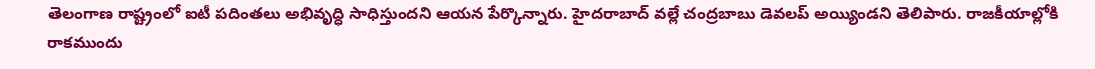తెలంగాణ రాష్ట్రంలో ఐటీ పదింతలు అభివృద్ధి సాధిస్తుందని ఆయన పేర్కొన్నారు. హైదరాబాద్ వల్లే చంద్రబాబు డెవలప్ అయ్యిండని తెలిపారు. రాజకీయాల్లోకి రాకముందు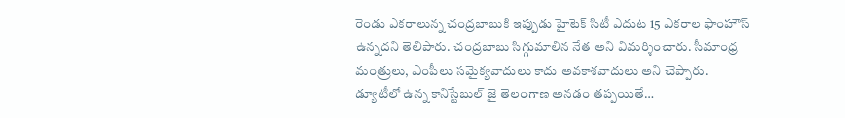రెండు ఎకరాలున్న చంద్రబాబుకి ఇప్పుడు హైటెక్ సిటీ ఎదుట 15 ఎకరాల ఫాంహౌస్ ఉన్నదని తెలిపారు. చంద్రబాబు సిగ్గుమాలిన నేత అని విమర్శించారు. సీమాంధ్ర మంత్రులు, ఎంపీలు సమైక్యవాదులు కాదు అవకాశవాదులు అని చెప్పారు. డ్యూటీలో ఉన్న కానిస్టేబుల్ జై తెలంగాణ అనడం తప్పయితే…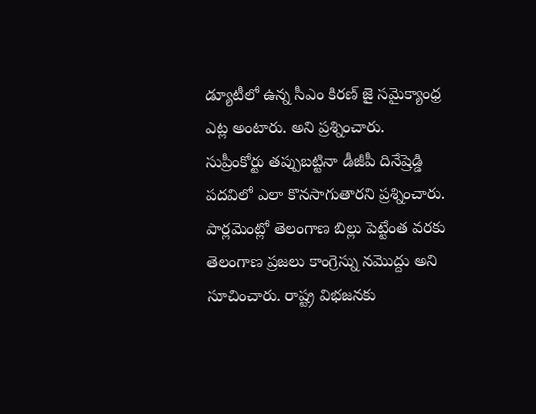డ్యూటీలో ఉన్న సీఎం కిరణ్ జై సమైక్యాంధ్ర ఎట్ల అంటారు. అని ప్రశ్నించారు. సుప్రీంకోర్టు తప్పుబట్టినా డీజీపీ దినేష్రెడ్డి పదవిలో ఎలా కొనసాగుతారని ప్రశ్నించారు. పార్లమెంట్లో తెలంగాణ బిల్లు పెట్టేంత వరకు తెలంగాణ ప్రజలు కాంగ్రెస్ను నమొద్దు అని సూచించారు. రాష్ట్ర విభజనకు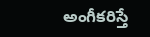అంగీకరిస్తే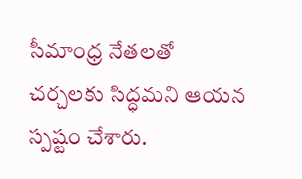సీమాంధ్ర నేతలతో చర్చలకు సిద్ధమని ఆయన స్పష్టం చేశారు.